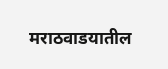मराठवाडयातील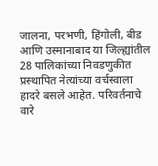जालना, परभणी, हिंगोली, बीड आणि उस्मानाबाद या जिल्ह्यांतील 28 पालिकांच्या निवडणुकीत प्रस्थापित नेत्यांच्या वर्चस्वाला हादरे बसले आहेत. परिवर्तनाचे वारे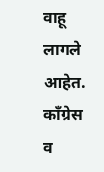वाहू लागले आहेत. काँग्रेस व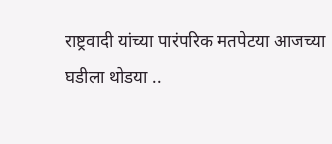राष्ट्रवादी यांच्या पारंपरिक मतपेटया आजच्या घडीला थोडया ..